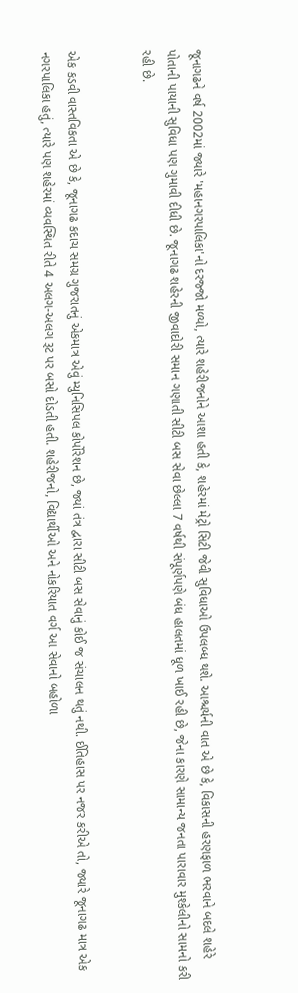જૂનાગઢને વર્ષ 2002માં જ્યારે 'મહાનગરપાલિકા'નો દરજ્જો મળ્યો, ત્યારે શહેરીજનોને આશા હતી કે, શહેરમાં મેટ્રો સિટી જેવી સુવિધાઓ ઉપલબ્ધ થશે. આશ્ચર્યની વાત એ છે કે, વિકાસની હરણફાળ ભરવાને બદલે શહેરે પોતાની પાયાની સુવિધા પણ ગુમાવી દીધી છે. જૂનાગઢ શહેરની જીવાદોરી સમાન ગણાતી સીટી બસ સેવા છેલ્લા 7 વર્ષથી સંપૂર્ણપણે બંધ હાલતમાં ધૂળ ખાઈ રહી છે, જેના કારણે સામાન્ય જનતા પારાવાર મુશ્કેલીનો સામનો કરી રહી છે.


એક કડવી વાસ્તવિકતા એ છે કે, જૂનાગઢ કદાચ સમગ્ર ગુજરાતનું એકમાત્ર એવું મ્યુનિસિપલ કોર્પોરેશન છે, જ્યાં તંત્ર દ્વારા સીટી બસ સેવાનું કોઈ જ સંચાલન થતું નથી. ઈતિહાસ પર નજર કરીએ તો, જ્યારે જૂનાગઢ માત્ર એક નગરપાલિકા હતું, ત્યારે પણ શહેરમાં વ્યવસ્થિત રીતે 4 અલગ-અલગ રૂટ પર બસો દોડતી હતી. શહેરીજનો, વિદ્યાર્થીઓ અને નોકરિયાત વર્ગ આ સેવાનો બહોળા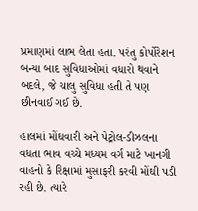પ્રમાણમાં લાભ લેતા હતા. પરંતુ કોર્પોરેશન બન્યા બાદ સુવિધાઓમાં વધારો થવાને બદલે, જે ચાલુ સુવિધા હતી તે પણ છીનવાઈ ગઈ છે.

હાલમાં મોંઘવારી અને પેટ્રોલ-ડીઝલના વધતા ભાવ વચ્ચે મધ્યમ વર્ગ માટે ખાનગી વાહનો કે રિક્ષામાં મુસાફરી કરવી મોંઘી પડી રહી છે. ત્યારે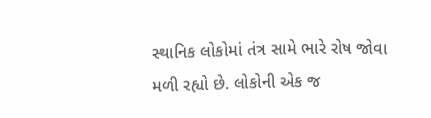સ્થાનિક લોકોમાં તંત્ર સામે ભારે રોષ જોવા મળી રહ્યો છે. લોકોની એક જ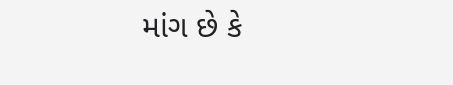માંગ છે કે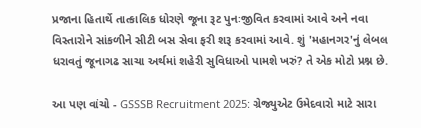પ્રજાના હિતાર્થે તાત્કાલિક ધોરણે જૂના રૂટ પુનઃજીવિત કરવામાં આવે અને નવા વિસ્તારોને સાંકળીને સીટી બસ સેવા ફરી શરૂ કરવામાં આવે. શું 'મહાનગર'નું લેબલ ધરાવતું જૂનાગઢ સાચા અર્થમાં શહેરી સુવિધાઓ પામશે ખરું? તે એક મોટો પ્રશ્ન છે.

આ પણ વાંચો - GSSSB Recruitment 2025: ગ્રેજ્યુએટ ઉમેદવારો માટે સારા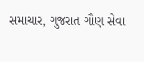સમાચાર, ગુજરાત ગૌણ સેવા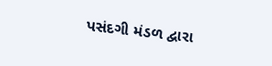પસંદગી મંડળ દ્વારા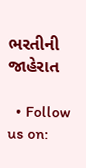ભરતીની જાહેરાત

  • Follow us on: